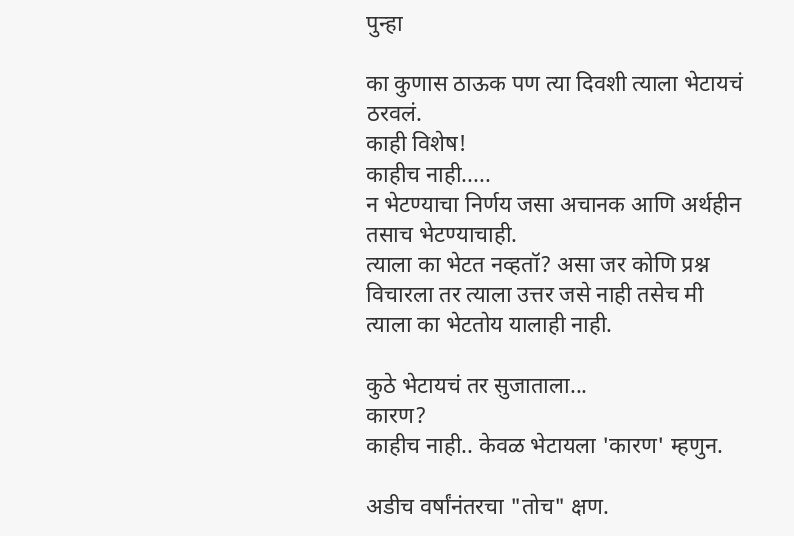पुन्हा

का कुणास ठाऊक पण त्या दिवशी त्याला भेटायचं ठरवलं.
काही विशेष!
काहीच नाही.....
न भेटण्याचा निर्णय जसा अचानक आणि अर्थहीन तसाच भेटण्याचाही.
त्याला का भेटत नव्हतॉ? असा जर कोणि प्रश्न विचारला तर त्याला उत्तर जसे नाही तसेच मी त्याला का भेटतोय यालाही नाही.

कुठे भेटायचं तर सुजाताला...
कारण?
काहीच नाही.. केवळ भेटायला 'कारण' म्हणुन.

अडीच वर्षांनंतरचा "तोच" क्षण.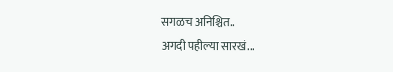सगळच अनिश्चित..
अगदी पहील्या सारखं...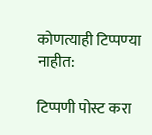कोणत्याही टिप्पण्‍या नाहीत:

टिप्पणी पोस्ट करा